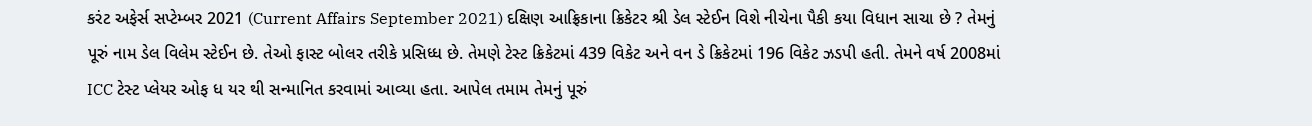કરંટ અફેર્સ સપ્ટેમ્બર 2021 (Current Affairs September 2021) દક્ષિણ આફ્રિકાના ક્રિકેટર શ્રી ડેલ સ્ટેઈન વિશે નીચેના પૈકી કયા વિધાન સાચા છે ? તેમનું પૂરું નામ ડેલ વિલેમ સ્ટેઈન છે. તેઓ ફાસ્ટ બોલર તરીકે પ્રસિધ્ધ છે. તેમણે ટેસ્ટ ક્રિકેટમાં 439 વિકેટ અને વન ડે ક્રિકેટમાં 196 વિકેટ ઝડપી હતી. તેમને વર્ષ 2008માં ICC ટેસ્ટ પ્લેયર ઓફ ધ યર થી સન્માનિત કરવામાં આવ્યા હતા. આપેલ તમામ તેમનું પૂરું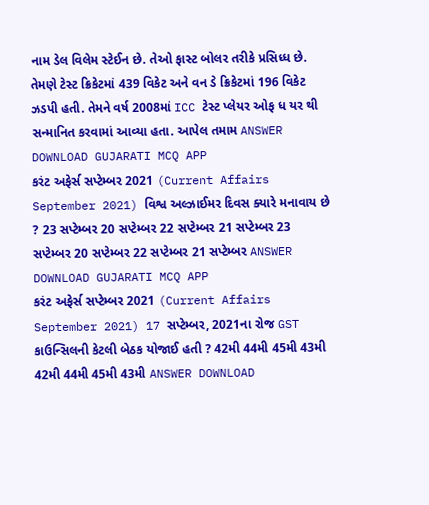નામ ડેલ વિલેમ સ્ટેઈન છે. તેઓ ફાસ્ટ બોલર તરીકે પ્રસિધ્ધ છે. તેમણે ટેસ્ટ ક્રિકેટમાં 439 વિકેટ અને વન ડે ક્રિકેટમાં 196 વિકેટ ઝડપી હતી. તેમને વર્ષ 2008માં ICC ટેસ્ટ પ્લેયર ઓફ ધ યર થી સન્માનિત કરવામાં આવ્યા હતા. આપેલ તમામ ANSWER DOWNLOAD GUJARATI MCQ APP
કરંટ અફેર્સ સપ્ટેમ્બર 2021 (Current Affairs September 2021) વિશ્વ અલ્ઝાઈમર દિવસ ક્યારે મનાવાય છે ? 23 સપ્ટેમ્બર 20 સપ્ટેમ્બર 22 સપ્ટેમ્બર 21 સપ્ટેમ્બર 23 સપ્ટેમ્બર 20 સપ્ટેમ્બર 22 સપ્ટેમ્બર 21 સપ્ટેમ્બર ANSWER DOWNLOAD GUJARATI MCQ APP
કરંટ અફેર્સ સપ્ટેમ્બર 2021 (Current Affairs September 2021) 17 સપ્ટેમ્બર, 2021ના રોજ GST કાઉન્સિલની કેટલી બેઠક યોજાઈ હતી ? 42મી 44મી 45મી 43મી 42મી 44મી 45મી 43મી ANSWER DOWNLOAD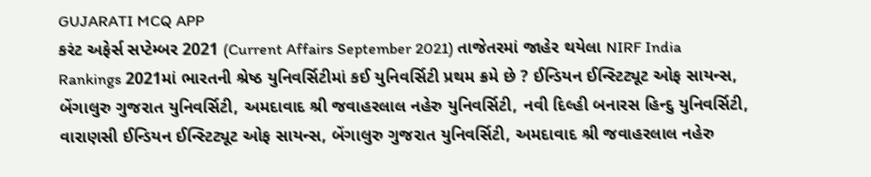GUJARATI MCQ APP
કરંટ અફેર્સ સપ્ટેમ્બર 2021 (Current Affairs September 2021) તાજેતરમાં જાહેર થયેલા NIRF India Rankings 2021માં ભારતની શ્રેષ્ઠ યુનિવર્સિટીમાં કઈ યુનિવર્સિટી પ્રથમ ક્રમે છે ? ઈન્ડિયન ઈન્સ્ટિટ્યૂટ ઓફ સાયન્સ, બેંગાલુરુ ગુજરાત યુનિવર્સિટી, અમદાવાદ શ્રી જવાહરલાલ નહેરુ યુનિવર્સિટી, નવી દિલ્હી બનારસ હિન્દુ યુનિવર્સિટી, વારાણસી ઈન્ડિયન ઈન્સ્ટિટ્યૂટ ઓફ સાયન્સ, બેંગાલુરુ ગુજરાત યુનિવર્સિટી, અમદાવાદ શ્રી જવાહરલાલ નહેરુ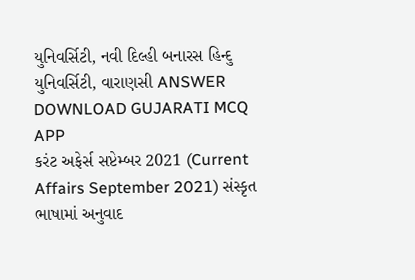યુનિવર્સિટી, નવી દિલ્હી બનારસ હિન્દુ યુનિવર્સિટી, વારાણસી ANSWER DOWNLOAD GUJARATI MCQ APP
કરંટ અફેર્સ સપ્ટેમ્બર 2021 (Current Affairs September 2021) સંસ્કૃત ભાષામાં અનુવાદ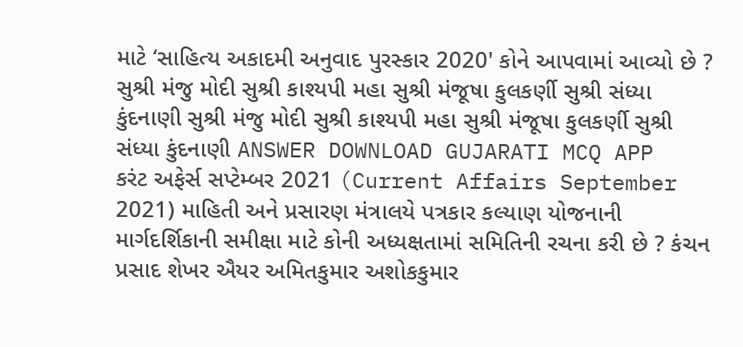માટે ‘સાહિત્ય અકાદમી અનુવાદ પુરસ્કાર 2020' કોને આપવામાં આવ્યો છે ? સુશ્રી મંજુ મોદી સુશ્રી કાશ્યપી મહા સુશ્રી મંજૂષા કુલકર્ણી સુશ્રી સંધ્યા કુંદનાણી સુશ્રી મંજુ મોદી સુશ્રી કાશ્યપી મહા સુશ્રી મંજૂષા કુલકર્ણી સુશ્રી સંધ્યા કુંદનાણી ANSWER DOWNLOAD GUJARATI MCQ APP
કરંટ અફેર્સ સપ્ટેમ્બર 2021 (Current Affairs September 2021) માહિતી અને પ્રસારણ મંત્રાલયે પત્રકાર કલ્યાણ યોજનાની માર્ગદર્શિકાની સમીક્ષા માટે કોની અધ્યક્ષતામાં સમિતિની રચના કરી છે ? કંચન પ્રસાદ શેખર ઐયર અમિતકુમાર અશોકકુમાર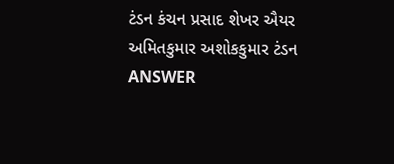ટંડન કંચન પ્રસાદ શેખર ઐયર અમિતકુમાર અશોકકુમાર ટંડન ANSWER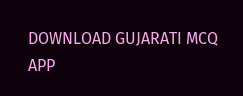DOWNLOAD GUJARATI MCQ APP